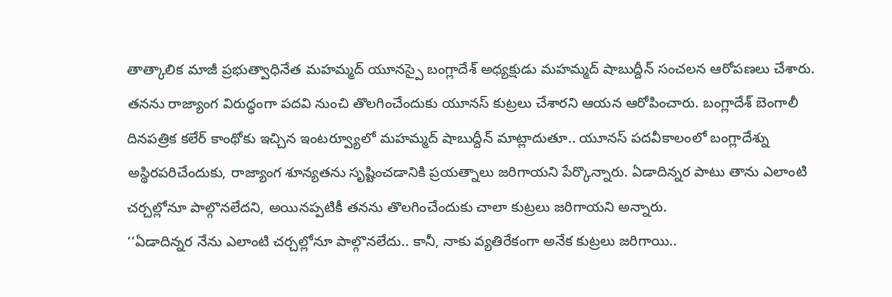తాత్కాలిక మాజీ ప్రభుత్వాధినేత మహమ్మద్ యూనస్పై బంగ్లాదేశ్ అధ్యక్షుడు మహమ్మద్ షాబుద్దీన్ సంచలన ఆరోపణలు చేశారు. తనను రాజ్యాంగ విరుద్ధంగా పదవి నుంచి తొలగించేందుకు యూనస్ కుట్రలు చేశారని ఆయన ఆరోపించారు. బంగ్లాదేశ్ బెంగాలీ దినపత్రిక కలేర్ కాంథోకు ఇచ్చిన ఇంటర్వ్యూలో మహమ్మద్ షాబుద్దీన్ మాట్లాదుతూ.. యూనస్ పదవీకాలంలో బంగ్లాదేశ్ను అస్థిరపరిచేందుకు, రాజ్యాంగ శూన్యతను సృష్టించడానికి ప్రయత్నాలు జరిగాయని పేర్కొన్నారు. ఏడాదిన్నర పాటు తాను ఎలాంటి చర్చల్లోనూ పాల్గొనలేదని, అయినప్పటికీ తనను తొలగించేందుకు చాలా కుట్రలు జరిగాయని అన్నారు.
‘‘ఏడాదిన్నర నేను ఎలాంటి చర్చల్లోనూ పాల్గొనలేదు.. కానీ, నాకు వ్యతిరేకంగా అనేక కుట్రలు జరిగాయి..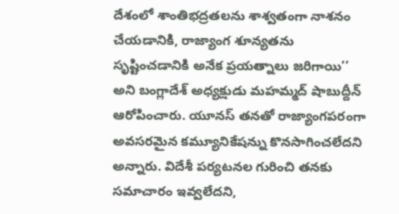దేశంలో శాంతిభద్రతలను శాశ్వతంగా నాశనం చేయడానికి, రాజ్యాంగ శూన్యతను సృష్టించడానికి అనేక ప్రయత్నాలు జరిగాయి’’ అని బంగ్లాదేశ్ అధ్యక్షుడు మహమ్మద్ షాబుద్దీన్ ఆరోపించారు. యూనస్ తనతో రాజ్యాంగపరంగా అవసరమైన కమ్యూనికేషన్ను కొనసాగించలేదని అన్నారు. విదేశీ పర్యటనల గురించి తనకు సమాచారం ఇవ్వలేదని,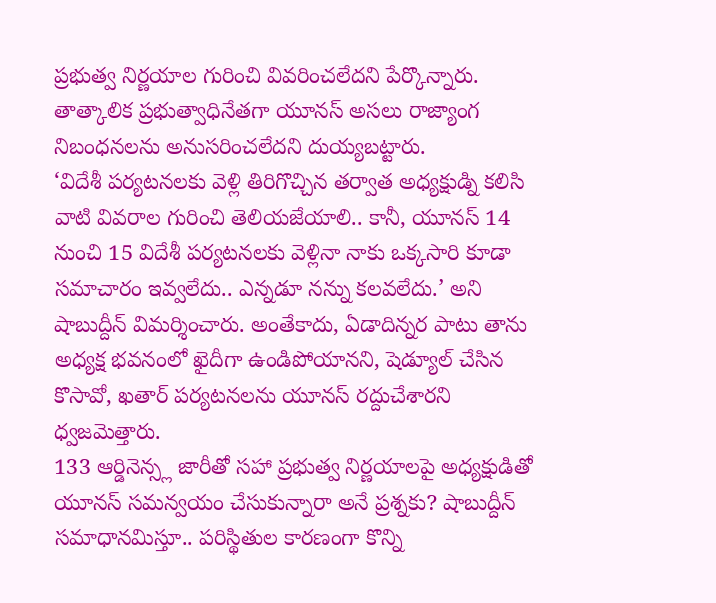ప్రభుత్వ నిర్ణయాల గురించి వివరించలేదని పేర్కొన్నారు. తాత్కాలిక ప్రభుత్వాధినేతగా యూనస్ అసలు రాజ్యాంగ నిబంధనలను అనుసరించలేదని దుయ్యబట్టారు.
‘విదేశీ పర్యటనలకు వెళ్లి తిరిగొచ్చిన తర్వాత అధ్యక్షుడ్ని కలిసి వాటి వివరాల గురించి తెలియజేయాలి.. కానీ, యూనస్ 14 నుంచి 15 విదేశీ పర్యటనలకు వెళ్లినా నాకు ఒక్కసారి కూడా సమాచారం ఇవ్వలేదు.. ఎన్నడూ నన్ను కలవలేదు.’ అని షాబుద్దీన్ విమర్శించారు. అంతేకాదు, ఏడాదిన్నర పాటు తాను అధ్యక్ష భవనంలో ఖైదీగా ఉండిపోయానని, షెడ్యూల్ చేసిన కొసావో, ఖతార్ పర్యటనలను యూనస్ రద్దుచేశారని ధ్వజమెత్తారు.
133 ఆర్డినెన్స్ల జారీతో సహా ప్రభుత్వ నిర్ణయాలపై అధ్యక్షుడితో యూనస్ సమన్వయం చేసుకున్నారా అనే ప్రశ్నకు? షాబుద్దీన్ సమాధానమిస్తూ.. పరిస్థితుల కారణంగా కొన్ని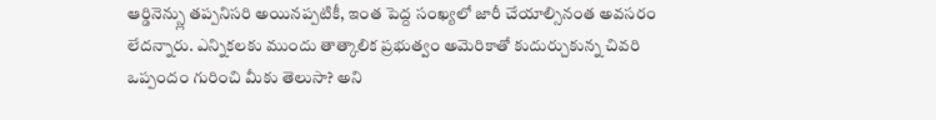ఆర్డినెన్స్లు తప్పనిసరి అయినప్పటికీ, ఇంత పెద్ద సంఖ్యలో జారీ చేయాల్సినంత అవసరం లేదన్నారు. ఎన్నికలకు ముందు తాత్కాలిక ప్రభుత్వం అమెరికాతో కుదుర్చుకున్న చివరి ఒప్పందం గురించి మీకు తెలుసా? అని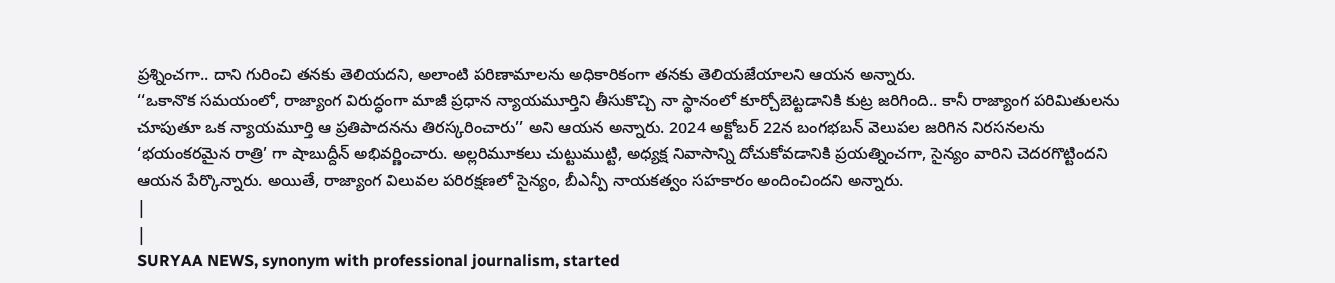ప్రశ్నించగా.. దాని గురించి తనకు తెలియదని, అలాంటి పరిణామాలను అధికారికంగా తనకు తెలియజేయాలని ఆయన అన్నారు.
‘‘ఒకానొక సమయంలో, రాజ్యాంగ విరుద్ధంగా మాజీ ప్రధాన న్యాయమూర్తిని తీసుకొచ్చి నా స్థానంలో కూర్చోబెట్టడానికి కుట్ర జరిగింది.. కానీ రాజ్యాంగ పరిమితులను చూపుతూ ఒక న్యాయమూర్తి ఆ ప్రతిపాదనను తిరస్కరించారు’’ అని ఆయన అన్నారు. 2024 అక్టోబర్ 22న బంగభబన్ వెలుపల జరిగిన నిరసనలను ‘భయంకరమైన రాత్రి’ గా షాబుద్దీన్ అభివర్ణించారు. అల్లరిమూకలు చుట్టుముట్టి, అధ్యక్ష నివాసాన్ని దోచుకోవడానికి ప్రయత్నించగా, సైన్యం వారిని చెదరగొట్టిందని ఆయన పేర్కొన్నారు. అయితే, రాజ్యాంగ విలువల పరిరక్షణలో సైన్యం, బీఎన్పీ నాయకత్వం సహకారం అందించిందని అన్నారు.
|
|
SURYAA NEWS, synonym with professional journalism, started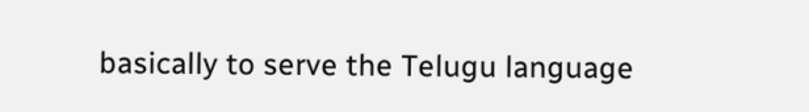basically to serve the Telugu language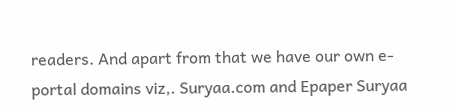readers. And apart from that we have our own e-portal domains viz,. Suryaa.com and Epaper Suryaa